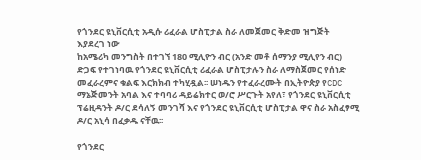የጎንደር ዩኒቨርሲቲ አዲሱ ሪፈራል ሆስፒታል ስራ ለመጀመር ቅድመ ዝግጅት እያደረገ ነው
ከአሜሪካ መንግስት በተገኘ 180 ሚሊዮን ብር (አንድ መቶ ሰማንያ ሚሊየን ብር) ድጋፍ የተገነባዉ የጎንደር ዩኒቨርሲቲ ሪፈራል ሆስፒታሉን ስራ ለማስጀመር የሰነድ መፈራረምና ቁልፍ እርክክብ ተካሂዷል፡፡ ሠነዱን የተፈራረሙት በኢትዮጵያ የCDC ማኔጅመንት አባል እና ተባባሪ ዳይሬክተር ወ/ሮ ሥርጉት አየለ፣ የጎንደር ዩኒቨርሲቲ ፕሬዚዳንት ዶ/ር ደሳለኝ መንገሻ እና የጎንደር ዩኒቨርሲቲ ሆስፒታል ዋና ስራ አስፈፃሚ ዶ/ር አኒሳ በፈቃዱ ናቸዉ፡፡

የጎንደር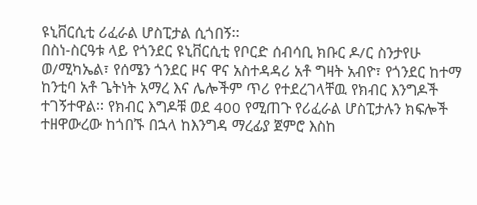ዩኒቨርሲቲ ሪፈራል ሆስፒታል ሲጎበኝ፡፡
በስነ-ስርዓቱ ላይ የጎንደር ዩኒቨርሲቲ የቦርድ ሰብሳቢ ክቡር ዶ/ር ስንታየሁ ወ/ሚካኤል፣ የሰሜን ጎንደር ዞና ዋና አስተዳዳሪ አቶ ግዛት አብዮ፣ የጎንደር ከተማ ከንቲባ አቶ ጌትነት አማረ እና ሌሎችም ጥሪ የተደረገላቸዉ የክብር እንግዶች ተገኝተዋል፡፡ የክብር እግዶቹ ወደ 400 የሚጠጉ የሪፈራል ሆስፒታሉን ክፍሎች ተዘዋውረው ከጎበኙ በኋላ ከእንግዳ ማረፊያ ጀምሮ እስከ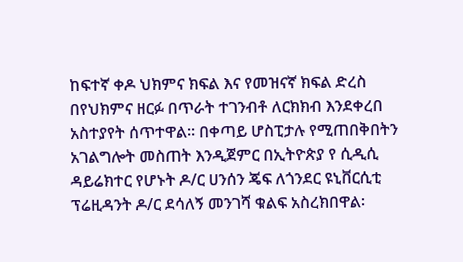ከፍተኛ ቀዶ ህክምና ክፍል እና የመዝናኛ ክፍል ድረስ በየህክምና ዘርፉ በጥራት ተገንብቶ ለርክክብ እንደቀረበ አስተያየት ሰጥተዋል፡፡ በቀጣይ ሆስፒታሉ የሚጠበቅበትን አገልግሎት መስጠት እንዲጀምር በኢትዮጵያ የ ሲዲሲ ዳይሬክተር የሆኑት ዶ/ር ሀንሰን ጄፍ ለጎንደር ዩኒቨርሲቲ ፕሬዚዳንት ዶ/ር ደሳለኝ መንገሻ ቁልፍ አስረክበዋል፡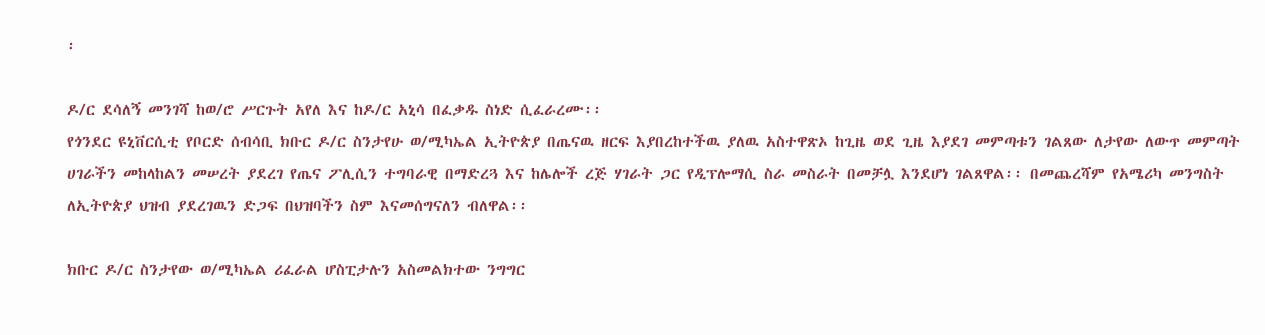፡

ዶ/ር ደሳለኝ መንገሻ ከወ/ሮ ሥርጉት አየለ እና ከዶ/ር አኒሳ በፈቃዱ ስነድ ሲፈራረሙ፡፡
የጎንደር ዩኒቨርሲቲ የቦርድ ሰብሳቢ ክቡር ዶ/ር ስንታየሁ ወ/ሚካኤል ኢትዮጵያ በጤናዉ ዘርፍ እያበረከተችዉ ያለዉ አስተዋጽኦ ከጊዜ ወደ ጊዜ እያደገ መምጣቱን ገልጸው ለታየው ለውጥ መምጣት ሀገራችን መከላከልን መሠረት ያደረገ የጤና ፖሊሲን ተግባራዊ በማድረጓ እና ከሌሎች ረጅ ሃገራት ጋር የዲፕሎማሲ ስራ መስራት በመቻሏ እንደሆነ ገልጸዋል፡፡ በመጨረሻም የአሜሪካ መንግስት ለኢትዮጵያ ህዝብ ያደረገዉን ድጋፍ በህዝባችን ስም እናመሰግናለን ብለዋል፡፡

ክቡር ዶ/ር ስንታየው ወ/ሚካኤል ሪፈራል ሆስፒታሉን አስመልክተው ንግግር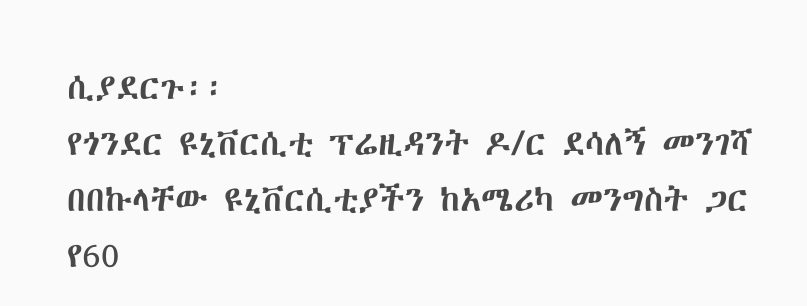ሲያደርጉ፡፡
የጎንደር ዩኒቨርሲቲ ፕሬዚዳንት ዶ/ር ደሳለኝ መንገሻ በበኩላቸው ዩኒቨርሲቲያችን ከአሜሪካ መንግስት ጋር የ60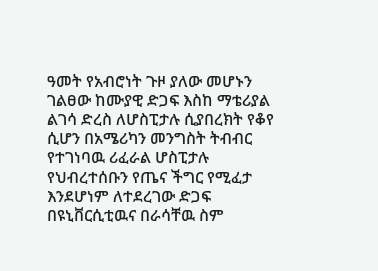ዓመት የአብሮነት ጉዞ ያለው መሆኑን ገልፀው ከሙያዊ ድጋፍ እስከ ማቴሪያል ልገሳ ድረስ ለሆስፒታሉ ሲያበረክት የቆየ ሲሆን በአሜሪካን መንግስት ትብብር የተገነባዉ ሪፈራል ሆስፒታሉ የህብረተሰቡን የጤና ችግር የሚፈታ እንደሆነም ለተደረገው ድጋፍ በዩኒቨርሲቲዉና በራሳቸዉ ስም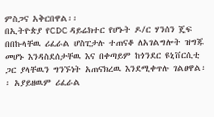ምስጋና አቅርበዋል፡፡
በኢትዮጵያ የCDC ዳይሬክተር የሆኑት ዶ/ር ሃንሰን ጄፍ በበኩላቸዉ ሪፈራል ሆስፒታሉ ተጠናቆ ለአገልግሎት ዝግጁ መሆኑ እንዳስደሰታቸዉ እና በቀጣይም ከጎንደር ዩኒቨርሲቲ ጋር ያላቸዉን ግንኙነት አጠናክረዉ እንደሚቀጥሉ ገልፀዋል፡፡ አያይዘዉም ሪፈራል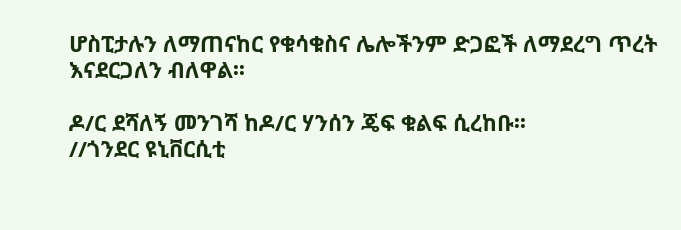ሆስፒታሉን ለማጠናከር የቁሳቁስና ሌሎችንም ድጋፎች ለማደረግ ጥረት እናደርጋለን ብለዋል፡፡

ዶ/ር ደሻለኝ መንገሻ ከዶ/ር ሃንሰን ጄፍ ቁልፍ ሲረከቡ፡፡
//ጎንደር ዩኒቨርሲቲ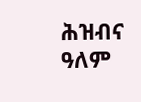ሕዝብና ዓለም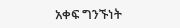አቀፍ ግንኙነት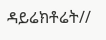ዳይሬክቶሬት//